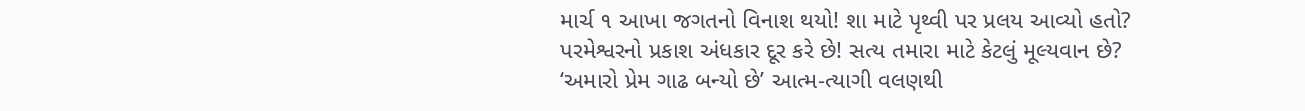માર્ચ ૧ આખા જગતનો વિનાશ થયો! શા માટે પૃથ્વી પર પ્રલય આવ્યો હતો? પરમેશ્વરનો પ્રકાશ અંધકાર દૂર કરે છે! સત્ય તમારા માટે કેટલું મૂલ્યવાન છે? ‘અમારો પ્રેમ ગાઢ બન્યો છે’ આત્મ-ત્યાગી વલણથી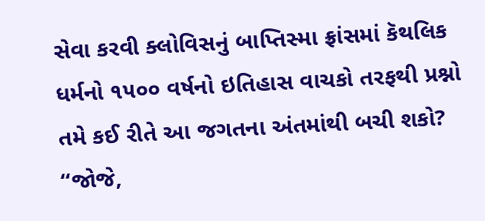સેવા કરવી ક્લોવિસનું બાપ્તિસ્મા ફ્રાંસમાં કૅથલિક ધર્મનો ૧૫૦૦ વર્ષનો ઇતિહાસ વાચકો તરફથી પ્રશ્નો તમે કઈ રીતે આ જગતના અંતમાંથી બચી શકો? “જોજે,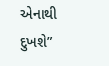એનાથી દુખશે”